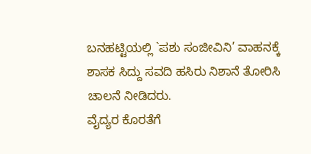ಬನಹಟ್ಟಿಯಲ್ಲಿ `ಪಶು ಸಂಜೀವಿನಿ’ ವಾಹನಕ್ಕೆ ಶಾಸಕ ಸಿದ್ದು ಸವದಿ ಹಸಿರು ನಿಶಾನೆ ತೋರಿಸಿ ಚಾಲನೆ ನೀಡಿದರು.
ವೈದ್ಯರ ಕೊರತೆಗೆ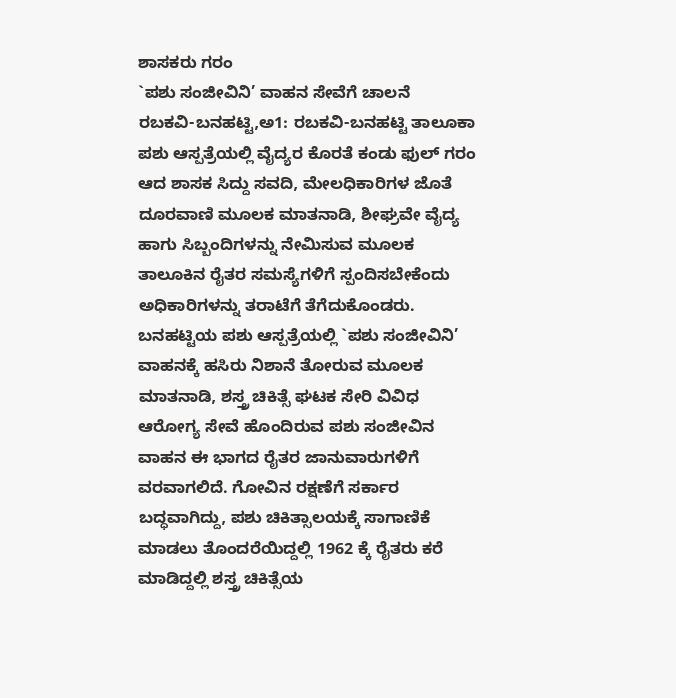ಶಾಸಕರು ಗರಂ
`ಪಶು ಸಂಜೀವಿನಿ’ ವಾಹನ ಸೇವೆಗೆ ಚಾಲನೆ
ರಬಕವಿ-ಬನಹಟ್ಟಿ,ಅ1: ರಬಕವಿ-ಬನಹಟ್ಟಿ ತಾಲೂಕಾ ಪಶು ಆಸ್ಪತ್ರೆಯಲ್ಲಿ ವೈದ್ಯರ ಕೊರತೆ ಕಂಡು ಫುಲ್ ಗರಂ ಆದ ಶಾಸಕ ಸಿದ್ದು ಸವದಿ, ಮೇಲಧಿಕಾರಿಗಳ ಜೊತೆ ದೂರವಾಣಿ ಮೂಲಕ ಮಾತನಾಡಿ, ಶೀಘ್ರವೇ ವೈದ್ಯ ಹಾಗು ಸಿಬ್ಬಂದಿಗಳನ್ನು ನೇಮಿಸುವ ಮೂಲಕ ತಾಲೂಕಿನ ರೈತರ ಸಮಸ್ಯೆಗಳಿಗೆ ಸ್ಪಂದಿಸಬೇಕೆಂದು ಅಧಿಕಾರಿಗಳನ್ನು ತರಾಟೆಗೆ ತೆಗೆದುಕೊಂಡರು.
ಬನಹಟ್ಟಿಯ ಪಶು ಆಸ್ಪತ್ರೆಯಲ್ಲಿ `ಪಶು ಸಂಜೀವಿನಿ’ ವಾಹನಕ್ಕೆ ಹಸಿರು ನಿಶಾನೆ ತೋರುವ ಮೂಲಕ ಮಾತನಾಡಿ, ಶಸ್ತ್ರ ಚಿಕಿತ್ಸೆ ಘಟಕ ಸೇರಿ ವಿವಿಧ ಆರೋಗ್ಯ ಸೇವೆ ಹೊಂದಿರುವ ಪಶು ಸಂಜೀವಿನ ವಾಹನ ಈ ಭಾಗದ ರೈತರ ಜಾನುವಾರುಗಳಿಗೆ ವರವಾಗಲಿದೆ. ಗೋವಿನ ರಕ್ಷಣೆಗೆ ಸರ್ಕಾರ ಬದ್ಧವಾಗಿದ್ದು, ಪಶು ಚಿಕಿತ್ಸಾಲಯಕ್ಕೆ ಸಾಗಾಣಿಕೆ ಮಾಡಲು ತೊಂದರೆಯಿದ್ದಲ್ಲಿ 1962 ಕ್ಕೆ ರೈತರು ಕರೆ ಮಾಡಿದ್ದಲ್ಲಿ ಶಸ್ತ್ರ ಚಿಕಿತ್ಸೆಯ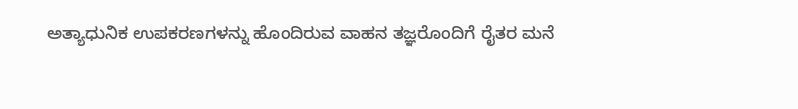ಅತ್ಯಾಧುನಿಕ ಉಪಕರಣಗಳನ್ನು ಹೊಂದಿರುವ ವಾಹನ ತಜ್ಞರೊಂದಿಗೆ ರೈತರ ಮನೆ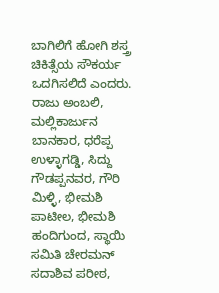ಬಾಗಿಲಿಗೆ ಹೋಗಿ ಶಸ್ತ್ರ ಚಿಕಿತ್ಸೆಯ ಸೌಕರ್ಯ ಒದಗಿಸಲಿದೆ ಎಂದರು.
ರಾಜು ಅಂಬಲಿ, ಮಲ್ಲಿಕಾರ್ಜುನ ಬಾನಕಾರ, ಧರೆಪ್ಪ ಉಳ್ಳಾಗಡ್ಡಿ, ಸಿದ್ದು ಗೌಡಪ್ಪನವರ, ಗೌರಿ ಮಿಳ್ಳಿ, ಭೀಮಶಿ ಪಾಟೀಲ, ಭೀಮಶಿ ಹಂದಿಗುಂದ, ಸ್ಥಾಯಿ ಸಮಿತಿ ಚೇರಮನ್ ಸದಾಶಿವ ಪರೀಠ,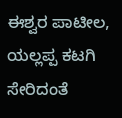ಈಶ್ವರ ಪಾಟೀಲ, ಯಲ್ಲಪ್ಪ ಕಟಗಿ ಸೇರಿದಂತೆ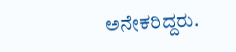ಅನೇಕರಿದ್ದರು.